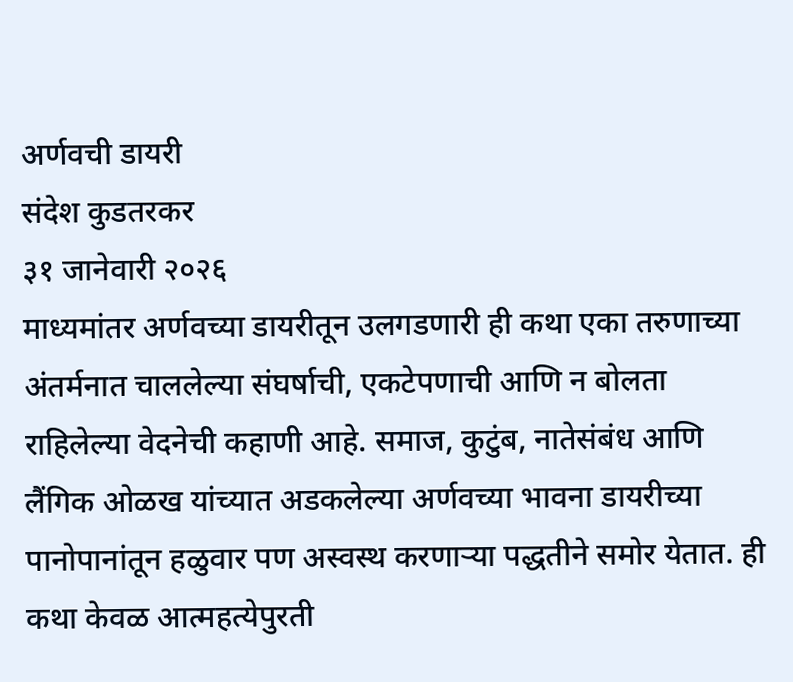अर्णवची डायरी
संदेश कुडतरकर
३१ जानेवारी २०२६
माध्यमांतर अर्णवच्या डायरीतून उलगडणारी ही कथा एका तरुणाच्या अंतर्मनात चाललेल्या संघर्षाची, एकटेपणाची आणि न बोलता राहिलेल्या वेदनेची कहाणी आहे. समाज, कुटुंब, नातेसंबंध आणि लैंगिक ओळख यांच्यात अडकलेल्या अर्णवच्या भावना डायरीच्या पानोपानांतून हळुवार पण अस्वस्थ करणाऱ्या पद्धतीने समोर येतात. ही कथा केवळ आत्महत्येपुरती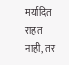मर्यादित राहत नाही, तर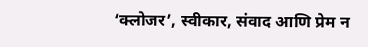‘क्लोजर’, स्वीकार, संवाद आणि प्रेम न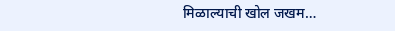मिळाल्याची खोल जखम…